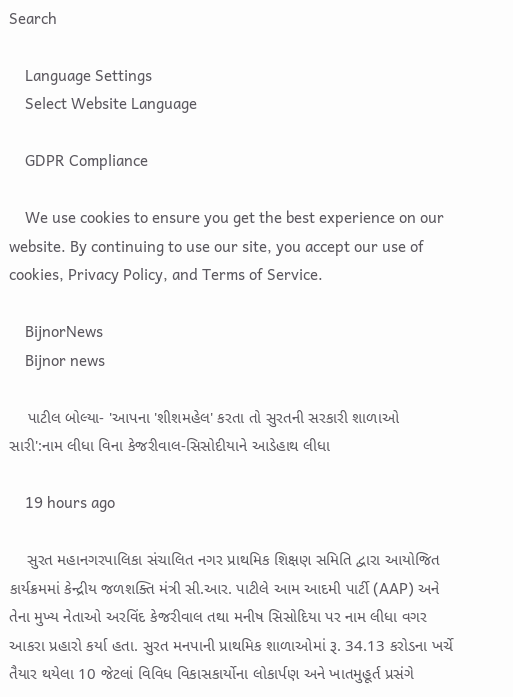Search

    Language Settings
    Select Website Language

    GDPR Compliance

    We use cookies to ensure you get the best experience on our website. By continuing to use our site, you accept our use of cookies, Privacy Policy, and Terms of Service.

    BijnorNews
    Bijnor news

    પાટીલ બોલ્યા- 'આપના 'શીશમહેલ' કરતા તો સુરતની સરકારી શાળાઓ સારી':નામ લીધા વિના કેજરીવાલ-સિસોદીયાને આડેહાથ લીધા

    19 hours ago

    સુરત મહાનગરપાલિકા સંચાલિત નગર પ્રાથમિક શિક્ષણ સમિતિ દ્વારા આયોજિત કાર્યક્રમમાં કેન્દ્રીય જળશક્તિ મંત્રી સી.આર. પાટીલે આમ આદમી પાર્ટી (AAP) અને તેના મુખ્ય નેતાઓ અરવિંદ કેજરીવાલ તથા મનીષ સિસોદિયા પર નામ લીધા વગર આકરા પ્રહારો કર્યા હતા. સુરત મનપાની પ્રાથમિક શાળાઓમાં રૂ. 34.13 કરોડના ખર્ચે તૈયાર થયેલા 10 જેટલાં વિવિધ વિકાસકાર્યોના લોકાર્પણ અને ખાતમુહૂર્ત પ્રસંગે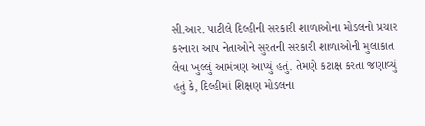સી.આર. પાટીલે દિલ્હીની સરકારી શાળાઓના મોડલનો પ્રચાર કરનારા આપ નેતાઓને સુરતની સરકારી શાળાઓની મુલાકાત લેવા ખુલ્લું આમંત્રણ આપ્યું હતું. તેમણે કટાક્ષ કરતા જણાવ્યું હતું કે, દિલ્હીમાં શિક્ષણ મોડલના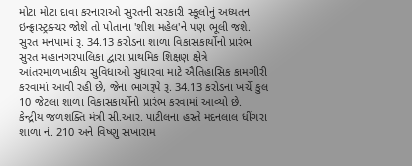મોટા મોટા દાવા કરનારાઓ સુરતની સરકારી સ્કૂલોનું અધ્યતન ઇન્ફ્રાસ્ટ્રક્ચર જોશે તો પોતાના 'શીશ મહેલ'ને પણ ભૂલી જશે. સુરત મનપામાં રૂ. 34.13 કરોડના શાળા વિકાસકાર્યોનો પ્રારંભ સુરત મહાનગરપાલિકા દ્વારા પ્રાથમિક શિક્ષણ ક્ષેત્રે આંતરમાળખાકીય સુવિધાઓ સુધારવા માટે ઐતિહાસિક કામગીરી કરવામાં આવી રહી છે, જેના ભાગરૂપે રૂ. 34.13 કરોડના ખર્ચે કુલ 10 જેટલા શાળા વિકાસકાર્યોનો પ્રારંભ કરવામાં આવ્યો છે. કેન્દ્રીય જળશક્તિ મંત્રી સી.આર. પાટીલના હસ્તે મદનલાલ ધીંગરા શાળા નં. 210 અને વિષ્ણુ સખારામ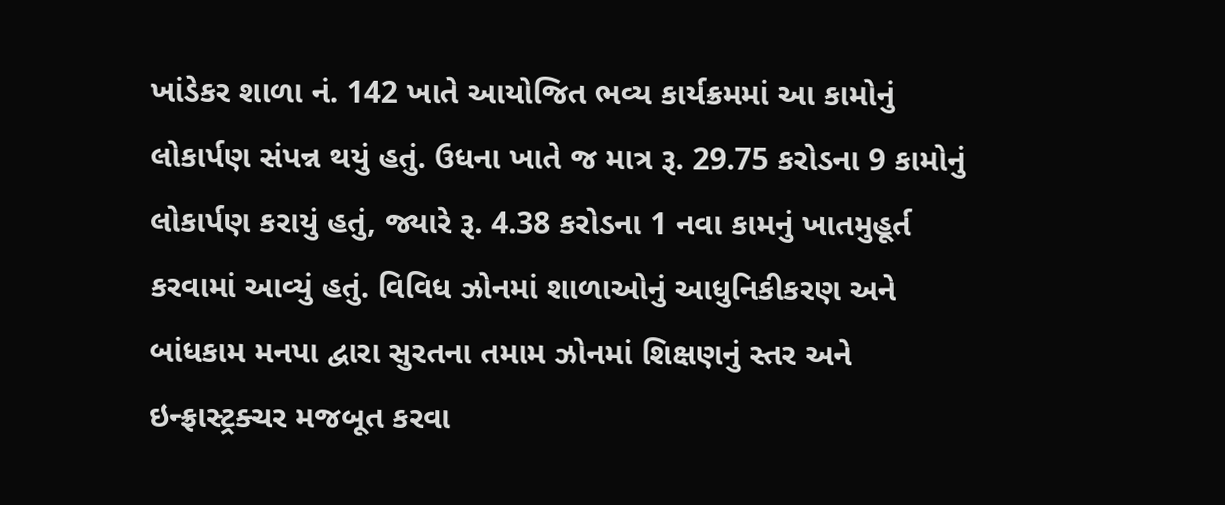ખાંડેકર શાળા નં. 142 ખાતે આયોજિત ભવ્ય કાર્યક્રમમાં આ કામોનું લોકાર્પણ સંપન્ન થયું હતું. ઉધના ખાતે જ માત્ર રૂ. 29.75 કરોડના 9 કામોનું લોકાર્પણ કરાયું હતું, જ્યારે રૂ. 4.38 કરોડના 1 નવા કામનું ખાતમુહૂર્ત કરવામાં આવ્યું હતું. વિવિધ ઝોનમાં શાળાઓનું આધુનિકીકરણ અને બાંધકામ મનપા દ્વારા સુરતના તમામ ઝોનમાં શિક્ષણનું સ્તર અને ઇન્ફ્રાસ્ટ્રક્ચર મજબૂત કરવા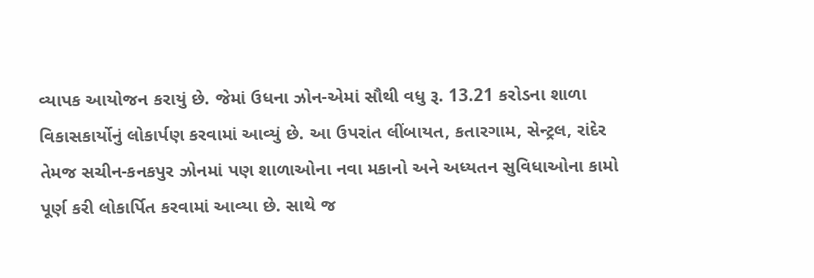વ્યાપક આયોજન કરાયું છે. જેમાં ઉધના ઝોન-એમાં સૌથી વધુ રૂ. 13.21 કરોડના શાળા વિકાસકાર્યોનું લોકાર્પણ કરવામાં આવ્યું છે. આ ઉપરાંત લીંબાયત, કતારગામ, સેન્ટ્રલ, રાંદેર તેમજ સચીન-કનકપુર ઝોનમાં પણ શાળાઓના નવા મકાનો અને અધ્યતન સુવિધાઓના કામો પૂર્ણ કરી લોકાર્પિત કરવામાં આવ્યા છે. સાથે જ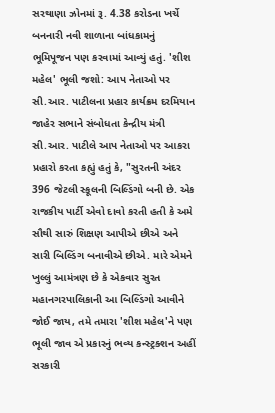સરથાણા ઝોનમાં રૂ. 4.38 કરોડના ખર્ચે બનનારી નવી શાળાના બાંધકામનું ભૂમિપૂજન પણ કરવામાં આવ્યું હતું. 'શીશ મહેલ' ભૂલી જશો: આપ નેતાઓ પર સી.આર. પાટીલના પ્રહાર કાર્યક્રમ દરમિયાન જાહેર સભાને સંબોધતા કેન્દ્રીય મંત્રી સી.આર. પાટીલે આપ નેતાઓ પર આકરા પ્રહારો કરતા કહ્યું હતું કે, "સુરતની અંદર 396 જેટલી સ્કૂલની બિલ્ડિંગો બની છે. એક રાજકીય પાર્ટી એવો દાવો કરતી હતી કે અમે સૌથી સારું શિક્ષણ આપીએ છીએ અને સારી બિલ્ડિંગ બનાવીએ છીએ. મારે એમને ખુલ્લું આમંત્રણ છે કે એકવાર સુરત મહાનગરપાલિકાની આ બિલ્ડિંગો આવીને જોઈ જાય, તમે તમારા 'શીશ મહેલ'ને પણ ભૂલી જાવ એ પ્રકારનું ભવ્ય કન્સ્ટ્રક્શન અહીં સરકારી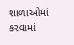શાળાઓમાં કરવામાં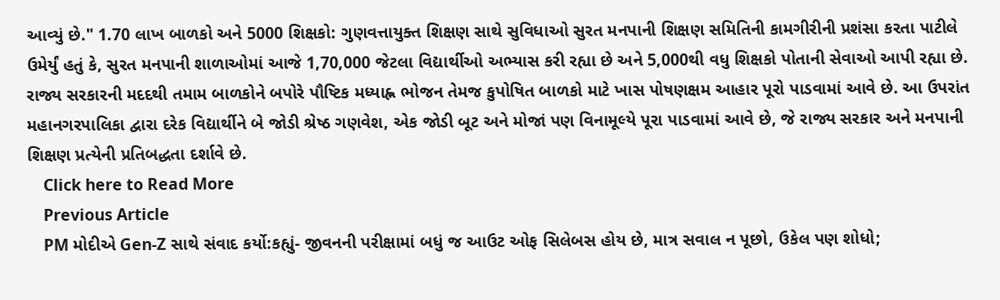આવ્યું છે." 1.70 લાખ બાળકો અને 5000 શિક્ષકો: ગુણવત્તાયુક્ત શિક્ષણ સાથે સુવિધાઓ સુરત મનપાની શિક્ષણ સમિતિની કામગીરીની પ્રશંસા કરતા પાટીલે ઉમેર્યું હતું કે, સુરત મનપાની શાળાઓમાં આજે 1,70,000 જેટલા વિદ્યાર્થીઓ અભ્યાસ કરી રહ્યા છે અને 5,000થી વધુ શિક્ષકો પોતાની સેવાઓ આપી રહ્યા છે. રાજ્ય સરકારની મદદથી તમામ બાળકોને બપોરે પૌષ્ટિક મધ્યાહ્ન ભોજન તેમજ કુપોષિત બાળકો માટે ખાસ પોષણક્ષમ આહાર પૂરો પાડવામાં આવે છે. આ ઉપરાંત મહાનગરપાલિકા દ્વારા દરેક વિદ્યાર્થીને બે જોડી શ્રેષ્ઠ ગણવેશ, એક જોડી બૂટ અને મોજાં પણ વિનામૂલ્યે પૂરા પાડવામાં આવે છે, જે રાજ્ય સરકાર અને મનપાની શિક્ષણ પ્રત્યેની પ્રતિબદ્ધતા દર્શાવે છે.
    Click here to Read More
    Previous Article
    PM મોદીએ Gen-Z સાથે સંવાદ કર્યો:કહ્યું- જીવનની પરીક્ષામાં બધું જ આઉટ ઓફ સિલેબસ હોય છે, માત્ર સવાલ ન પૂછો, ઉકેલ પણ શોધો;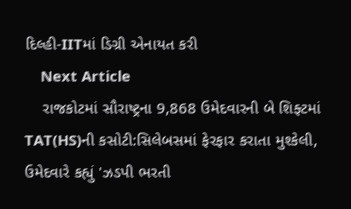દિલ્હી-IITમાં ડિગ્રી એનાયત કરી
    Next Article
    રાજકોટમાં સૌરાષ્ટ્રના 9,868 ઉમેદવારની બે શિફ્ટમાં TAT(HS)ની કસોટી:સિલેબસમાં ફેરફાર કરાતા મુશ્કેલી, ઉમેદવારે કહ્યું 'ઝડપી ભરતી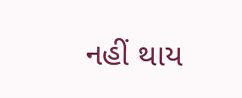નહીં થાય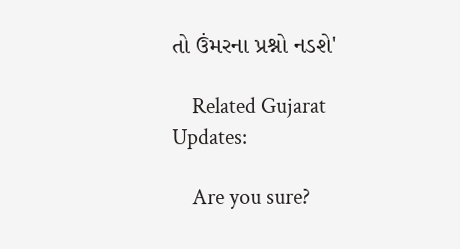તો ઉંમરના પ્રશ્નો નડશે'

    Related Gujarat Updates:

    Are you sure?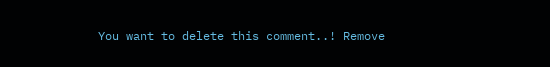You want to delete this comment..! Remove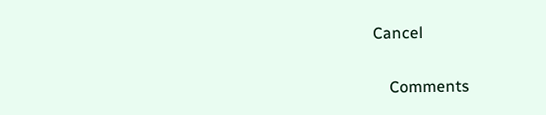Cancel

    Comments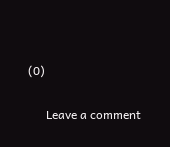(0)

      Leave a comment